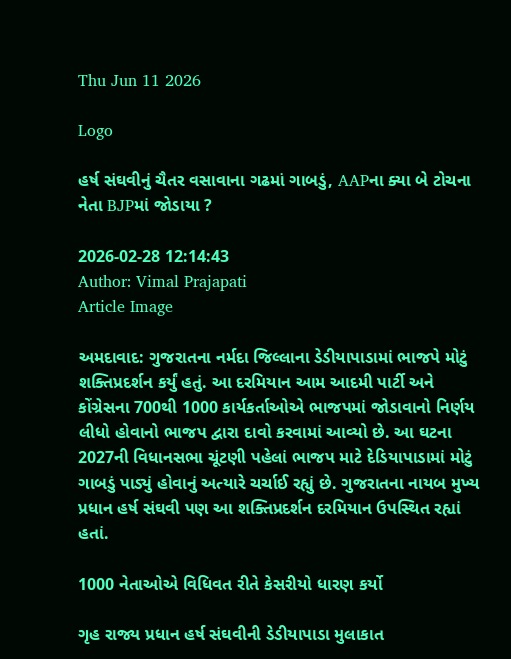Thu Jun 11 2026

Logo

હર્ષ સંઘવીનું ચૈતર વસાવાના ગઢમાં ગાબડું, AAPના ક્યા બે ટોચના નેતા BJPમાં જોડાયા ?

2026-02-28 12:14:43
Author: Vimal Prajapati
Article Image

અમદાવાદ: ગુજરાતના નર્મદા જિલ્લાના ડેડીયાપાડામાં ભાજપે મોટું શક્તિપ્રદર્શન કર્યું હતું. આ દરમિયાન આમ આદમી પાર્ટી અને કોંગ્રેસના 700થી 1000 કાર્યકર્તાઓએ ભાજપમાં જોડાવાનો નિર્ણય લીધો હોવાનો ભાજપ દ્વારા દાવો કરવામાં આવ્યો છે. આ ઘટના 2027ની વિધાનસભા ચૂંટણી પહેલાં ભાજપ માટે દેડિયાપાડામાં મોટું ગાબડું પાડ્યું હોવાનું અત્યારે ચર્ચાઈ રહ્યું છે. ગુજરાતના નાયબ મુખ્ય પ્રધાન હર્ષ સંઘવી પણ આ શક્તિપ્રદર્શન દરમિયાન ઉપસ્થિત રહ્યાં હતાં.

1000 નેતાઓએ વિધિવત રીતે કેસરીયો ધારણ કર્યો

ગૃહ રાજ્ય પ્રધાન હર્ષ સંઘવીની ડેડીયાપાડા મુલાકાત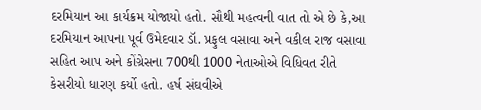દરમિયાન આ કાર્યક્રમ યોજાયો હતો. સૌથી મહત્વની વાત તો એ છે કે,આ દરમિયાન આપના પૂર્વ ઉમેદવાર ડૉ. પ્રફુલ વસાવા અને વકીલ રાજ વસાવા સહિત આપ અને કોંગ્રેસના 700થી 1000 નેતાઓએ વિધિવત રીતે કેસરીયો ધારણ કર્યો હતો. હર્ષ સંઘવીએ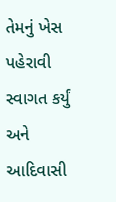તેમનું ખેસ પહેરાવી સ્વાગત કર્યું અને આદિવાસી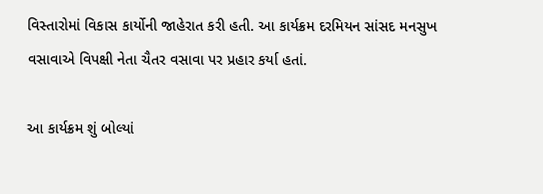વિસ્તારોમાં વિકાસ કાર્યોની જાહેરાત કરી હતી. આ કાર્યક્રમ દરમિયન સાંસદ મનસુખ વસાવાએ વિપક્ષી નેતા ચૈતર વસાવા પર પ્રહાર કર્યા હતાં.

આ કાર્યક્રમ શું બોલ્યાં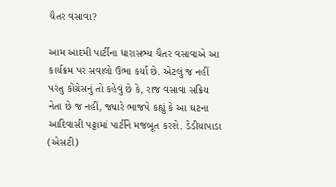ચૈતર વસાવા?

આમ આદમી પાર્ટીના ધારાસભ્ય ચૈતર વસાવાએ આ કાર્યક્રમ પર સવાલો ઉભા કર્યા છે. એટલું જ નહીં પરંતુ કોંગ્રેસનું તો કહેવું છે કે, રાજ વસાવા સક્રિય નેતા છે જ નહીં, જ્યારે ભાજપે કહ્યું કે આ ઘટના આદિવાસી પટ્ટામાં પાર્ટીને મજબૂત કરશે. ડેડીયાપાડા (એસટી)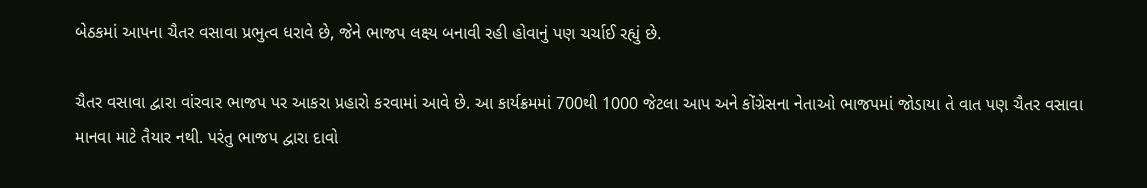બેઠકમાં આપના ચૈતર વસાવા પ્રભુત્વ ધરાવે છે, જેને ભાજપ લક્ષ્ય બનાવી રહી હોવાનું પણ ચર્ચાઈ રહ્યું છે.

ચૈતર વસાવા દ્વારા વાંરવાર ભાજપ પર આકરા પ્રહારો કરવામાં આવે છે. આ કાર્યક્રમમાં 700થી 1000 જેટલા આપ અને કોંગ્રેસના નેતાઓ ભાજપમાં જોડાયા તે વાત પણ ચૈતર વસાવા માનવા માટે તૈયાર નથી. પરંતુ ભાજપ દ્વારા દાવો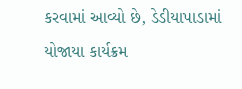કરવામાં આવ્યો છે, ડેડીયાપાડામાં યોજાયા કાર્યક્રમ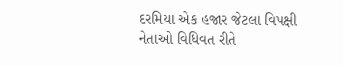દરમિયા એક હજાર જેટલા વિપક્ષી નેતાઓ વિધિવત રીતે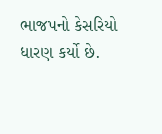ભાજપનો કેસરિયો ધારણ કર્યો છે.